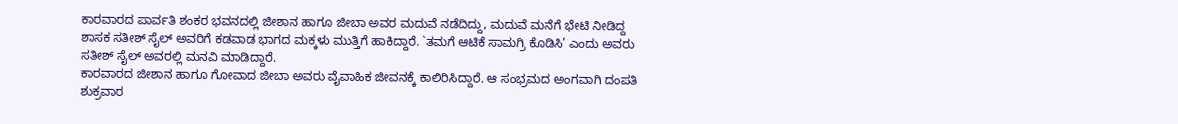ಕಾರವಾರದ ಪಾರ್ವತಿ ಶಂಕರ ಭವನದಲ್ಲಿ ಜೀಶಾನ ಹಾಗೂ ಜೀಬಾ ಅವರ ಮದುವೆ ನಡೆದಿದ್ದು, ಮದುವೆ ಮನೆಗೆ ಭೇಟಿ ನೀಡಿದ್ದ ಶಾಸಕ ಸತೀಶ್ ಸೈಲ್ ಅವರಿಗೆ ಕಡವಾಡ ಭಾಗದ ಮಕ್ಕಳು ಮುತ್ತಿಗೆ ಹಾಕಿದ್ದಾರೆ. `ತಮಗೆ ಆಟಿಕೆ ಸಾಮಗ್ರಿ ಕೊಡಿಸಿ’ ಎಂದು ಅವರು ಸತೀಶ್ ಸೈಲ್ ಅವರಲ್ಲಿ ಮನವಿ ಮಾಡಿದ್ದಾರೆ.
ಕಾರವಾರದ ಜೀಶಾನ ಹಾಗೂ ಗೋವಾದ ಜೀಬಾ ಅವರು ವೈವಾಹಿಕ ಜೀವನಕ್ಕೆ ಕಾಲಿರಿಸಿದ್ದಾರೆ. ಆ ಸಂಭ್ರಮದ ಅಂಗವಾಗಿ ದಂಪತಿ ಶುಕ್ರವಾರ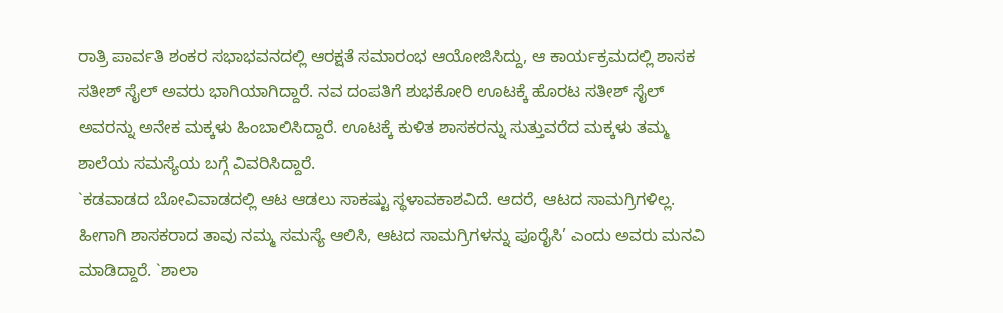ರಾತ್ರಿ ಪಾರ್ವತಿ ಶಂಕರ ಸಭಾಭವನದಲ್ಲಿ ಆರಕ್ಷತೆ ಸಮಾರಂಭ ಆಯೋಜಿಸಿದ್ದು, ಆ ಕಾರ್ಯಕ್ರಮದಲ್ಲಿ ಶಾಸಕ ಸತೀಶ್ ಸೈಲ್ ಅವರು ಭಾಗಿಯಾಗಿದ್ದಾರೆ. ನವ ದಂಪತಿಗೆ ಶುಭಕೋರಿ ಊಟಕ್ಕೆ ಹೊರಟ ಸತೀಶ್ ಸೈಲ್ ಅವರನ್ನು ಅನೇಕ ಮಕ್ಕಳು ಹಿಂಬಾಲಿಸಿದ್ದಾರೆ. ಊಟಕ್ಕೆ ಕುಳಿತ ಶಾಸಕರನ್ನು ಸುತ್ತುವರೆದ ಮಕ್ಕಳು ತಮ್ಮ ಶಾಲೆಯ ಸಮಸ್ಯೆಯ ಬಗ್ಗೆ ವಿವರಿಸಿದ್ದಾರೆ.
`ಕಡವಾಡದ ಬೋವಿವಾಡದಲ್ಲಿ ಆಟ ಆಡಲು ಸಾಕಷ್ಟು ಸ್ಥಳಾವಕಾಶವಿದೆ. ಆದರೆ, ಆಟದ ಸಾಮಗ್ರಿಗಳಿಲ್ಲ. ಹೀಗಾಗಿ ಶಾಸಕರಾದ ತಾವು ನಮ್ಮ ಸಮಸ್ಯೆ ಆಲಿಸಿ, ಆಟದ ಸಾಮಗ್ರಿಗಳನ್ನು ಪೂರೈಸಿ’ ಎಂದು ಅವರು ಮನವಿ ಮಾಡಿದ್ದಾರೆ. `ಶಾಲಾ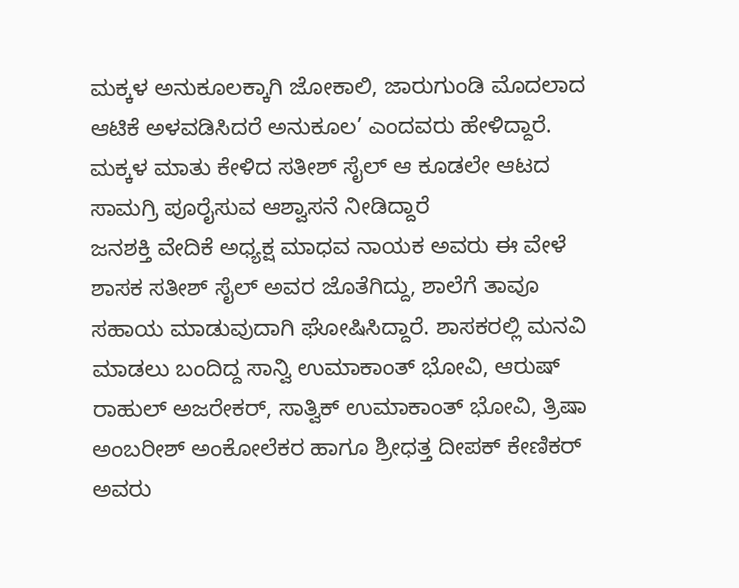ಮಕ್ಕಳ ಅನುಕೂಲಕ್ಕಾಗಿ ಜೋಕಾಲಿ, ಜಾರುಗುಂಡಿ ಮೊದಲಾದ ಆಟಿಕೆ ಅಳವಡಿಸಿದರೆ ಅನುಕೂಲ’ ಎಂದವರು ಹೇಳಿದ್ದಾರೆ. ಮಕ್ಕಳ ಮಾತು ಕೇಳಿದ ಸತೀಶ್ ಸೈಲ್ ಆ ಕೂಡಲೇ ಆಟದ ಸಾಮಗ್ರಿ ಪೂರೈಸುವ ಆಶ್ವಾಸನೆ ನೀಡಿದ್ದಾರೆ
ಜನಶಕ್ತಿ ವೇದಿಕೆ ಅಧ್ಯಕ್ಷ ಮಾಧವ ನಾಯಕ ಅವರು ಈ ವೇಳೆ ಶಾಸಕ ಸತೀಶ್ ಸೈಲ್ ಅವರ ಜೊತೆಗಿದ್ದು, ಶಾಲೆಗೆ ತಾವೂ ಸಹಾಯ ಮಾಡುವುದಾಗಿ ಘೋಷಿಸಿದ್ದಾರೆ. ಶಾಸಕರಲ್ಲಿ ಮನವಿ ಮಾಡಲು ಬಂದಿದ್ದ ಸಾನ್ವಿ ಉಮಾಕಾಂತ್ ಭೋವಿ, ಆರುಷ್ ರಾಹುಲ್ ಅಜರೇಕರ್, ಸಾತ್ವಿಕ್ ಉಮಾಕಾಂತ್ ಭೋವಿ, ತ್ರಿಷಾ ಅಂಬರೀಶ್ ಅಂಕೋಲೆಕರ ಹಾಗೂ ಶ್ರೀಧತ್ತ ದೀಪಕ್ ಕೇಣಿಕರ್ ಅವರು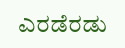ಎರಡೆರಡು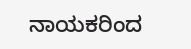ನಾಯಕರಿಂದ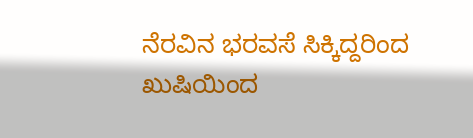ನೆರವಿನ ಭರವಸೆ ಸಿಕ್ಕಿದ್ದರಿಂದ ಖುಷಿಯಿಂದ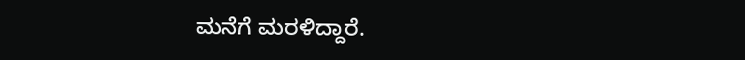ಮನೆಗೆ ಮರಳಿದ್ದಾರೆ.